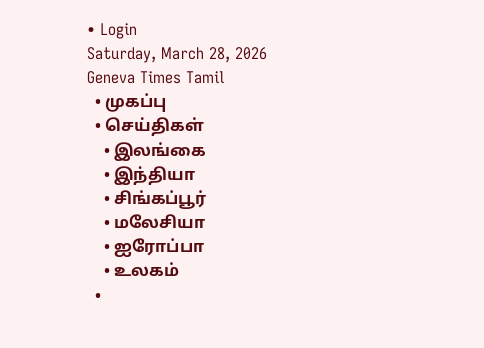• Login
Saturday, March 28, 2026
Geneva Times Tamil
  • முகப்பு
  • செய்திகள்
    • இலங்கை
    • இந்தியா
    • சிங்கப்பூர்
    • மலேசியா
    • ஐரோப்பா
    • உலகம்
  •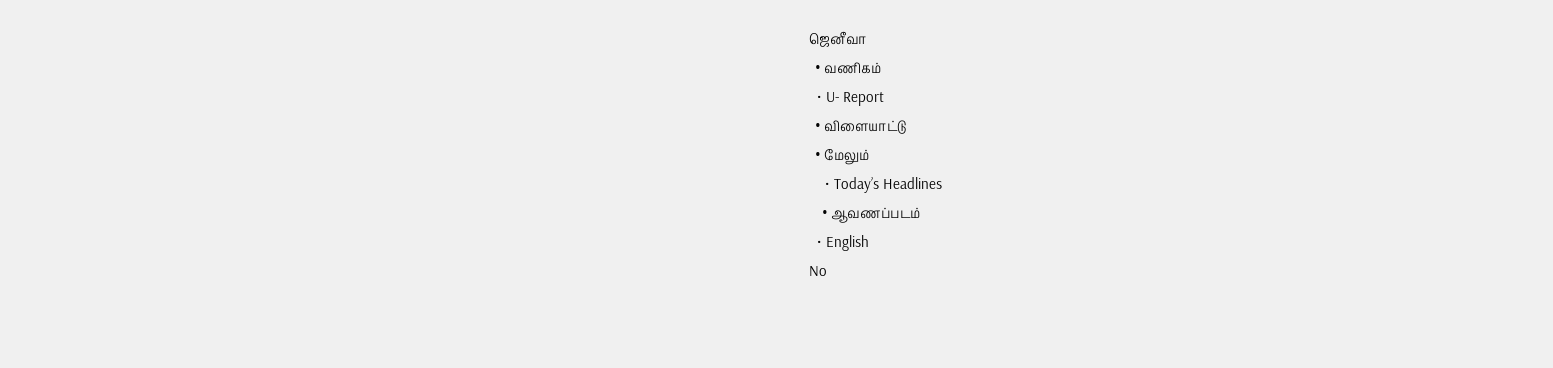ஜெனீவா
  • வணிகம்
  • U- Report
  • விளையாட்டு
  • மேலும்
    • Today’s Headlines
    • ஆவணப்படம்
  • English
No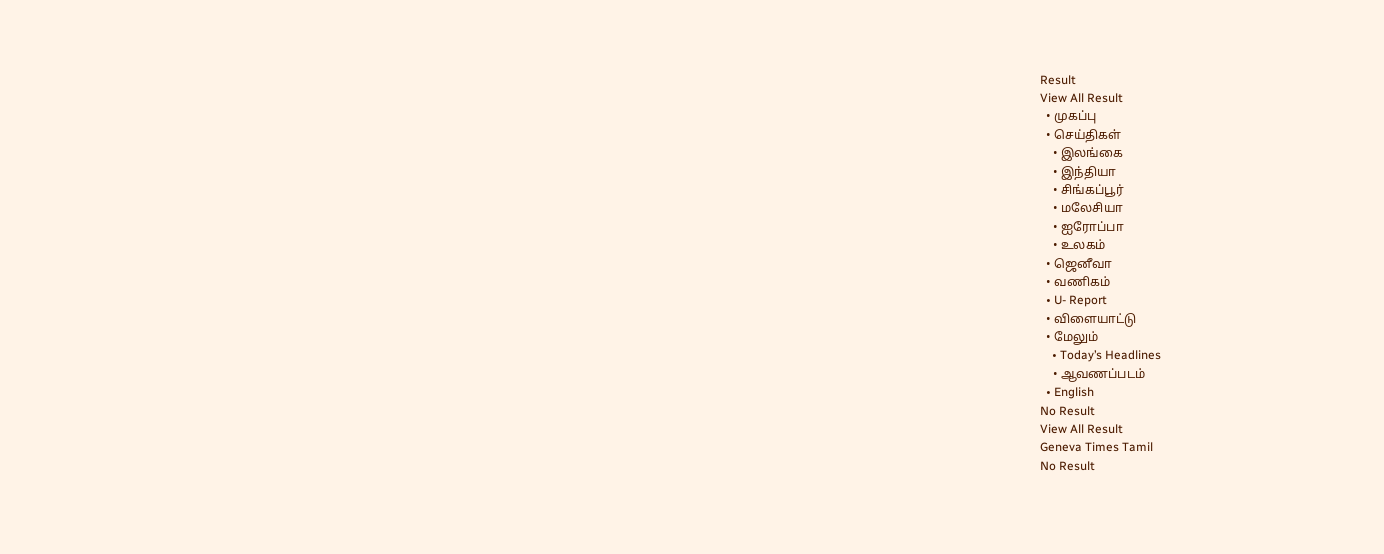Result
View All Result
  • முகப்பு
  • செய்திகள்
    • இலங்கை
    • இந்தியா
    • சிங்கப்பூர்
    • மலேசியா
    • ஐரோப்பா
    • உலகம்
  • ஜெனீவா
  • வணிகம்
  • U- Report
  • விளையாட்டு
  • மேலும்
    • Today’s Headlines
    • ஆவணப்படம்
  • English
No Result
View All Result
Geneva Times Tamil
No Result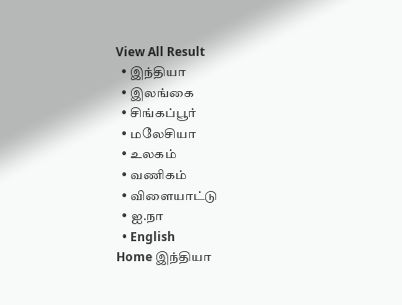View All Result
  • இந்தியா
  • இலங்கை
  • சிங்கப்பூர்
  • மலேசியா
  • உலகம்
  • வணிகம்
  • விளையாட்டு
  • ஐ.நா
  • English
Home இந்தியா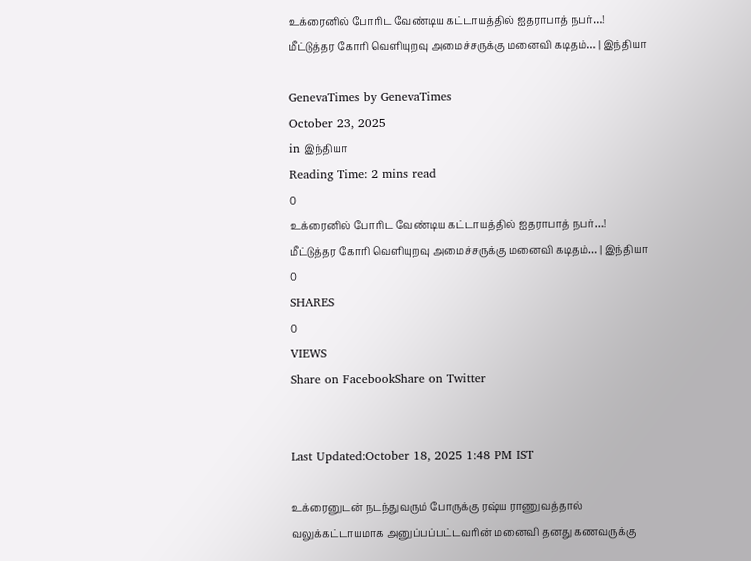உக்ரைனில் போரிட வேண்டிய கட்டாயத்தில் ஐதராபாத் நபர்…! மீட்டுத்தர கோரி வெளியுறவு அமைச்சருக்கு மனைவி கடிதம்… | இந்தியா

GenevaTimes by GenevaTimes
October 23, 2025
in இந்தியா
Reading Time: 2 mins read
0
உக்ரைனில் போரிட வேண்டிய கட்டாயத்தில் ஐதராபாத் நபர்…! மீட்டுத்தர கோரி வெளியுறவு அமைச்சருக்கு மனைவி கடிதம்… | இந்தியா
0
SHARES
0
VIEWS
Share on FacebookShare on Twitter


Last Updated:October 18, 2025 1:48 PM IST

உக்ரைனுடன் நடந்துவரும் போருக்கு ரஷ்ய ராணுவத்தால் வலுக்கட்டாயமாக அனுப்பப்பட்டவரின் மனைவி தனது கணவருக்கு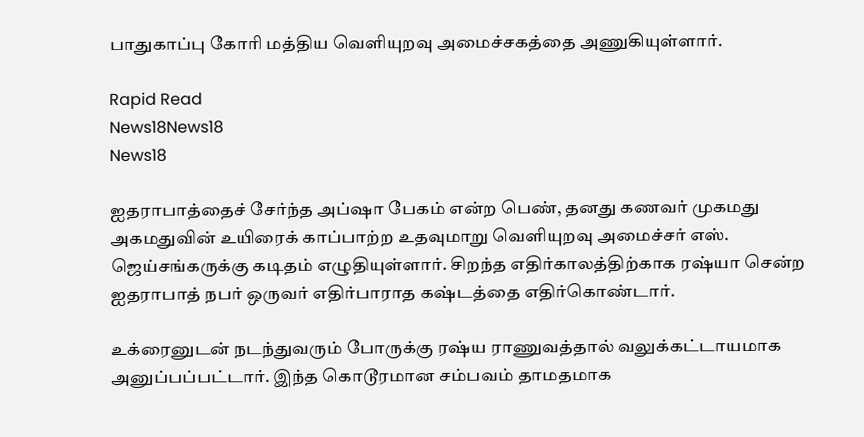பாதுகாப்பு கோரி மத்திய வெளியுறவு அமைச்சகத்தை அணுகியுள்ளார்.

Rapid Read
News18News18
News18

ஐதராபாத்தைச் சேர்ந்த அப்ஷா பேகம் என்ற பெண், தனது கணவர் முகமது அகமதுவின் உயிரைக் காப்பாற்ற உதவுமாறு வெளியுறவு அமைச்சர் எஸ். ஜெய்சங்கருக்கு கடிதம் எழுதியுள்ளார். சிறந்த எதிர்காலத்திற்காக ரஷ்யா சென்ற ஐதராபாத் நபர் ஒருவர் எதிர்பாராத கஷ்டத்தை எதிர்கொண்டார்.

உக்ரைனுடன் நடந்துவரும் போருக்கு ரஷ்ய ராணுவத்தால் வலுக்கட்டாயமாக அனுப்பப்பட்டார். இந்த கொடூரமான சம்பவம் தாமதமாக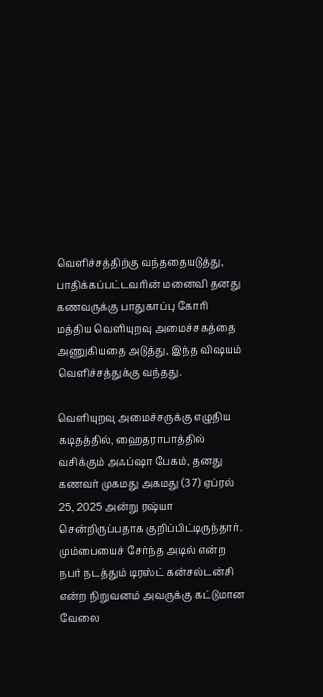வெளிச்சத்திற்கு வந்ததையடுத்து, பாதிக்கப்பட்டவரின் மனைவி தனது கணவருக்கு பாதுகாப்பு கோரி மத்திய வெளியுறவு அமைச்சகத்தை அணுகியதை அடுத்து, இந்த விஷயம் வெளிச்சத்துக்கு வந்தது.

வெளியுறவு அமைச்சருக்கு எழுதிய கடிதத்தில், ஹைதராபாத்தில் வசிக்கும் அஃப்ஷா பேகம், தனது கணவர் முகமது அகமது (37) ஏப்ரல் 25, 2025 அன்று ரஷ்யா சென்றிருப்பதாக குறிப்பிட்டிருந்தார். மும்பையைச் சேர்ந்த அடில் என்ற நபர் நடத்தும் டிரஸ்ட் கன்சல்டன்சி என்ற நிறுவனம் அவருக்கு கட்டுமான வேலை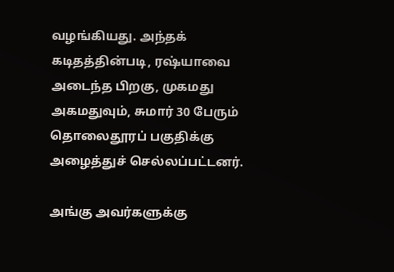வழங்கியது. அந்தக் கடிதத்தின்படி, ரஷ்யாவை அடைந்த பிறகு, முகமது அகமதுவும், சுமார் 30 பேரும் தொலைதூரப் பகுதிக்கு அழைத்துச் செல்லப்பட்டனர்.

அங்கு அவர்களுக்கு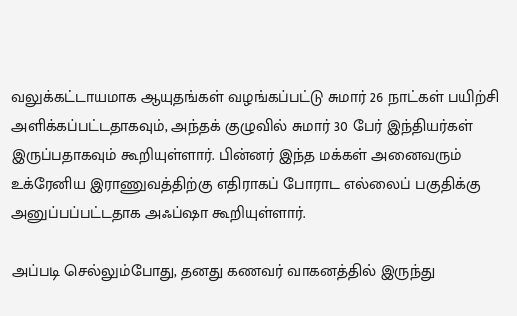வலுக்கட்டாயமாக ஆயுதங்கள் வழங்கப்பட்டு சுமார் 26 நாட்கள் பயிற்சி அளிக்கப்பட்டதாகவும், அந்தக் குழுவில் சுமார் 30 பேர் இந்தியர்கள் இருப்பதாகவும் கூறியுள்ளார். பின்னர் இந்த மக்கள் அனைவரும் உக்ரேனிய இராணுவத்திற்கு எதிராகப் போராட எல்லைப் பகுதிக்கு அனுப்பப்பட்டதாக அஃப்ஷா கூறியுள்ளார்.

அப்படி செல்லும்போது, தனது கணவர் வாகனத்தில் இருந்து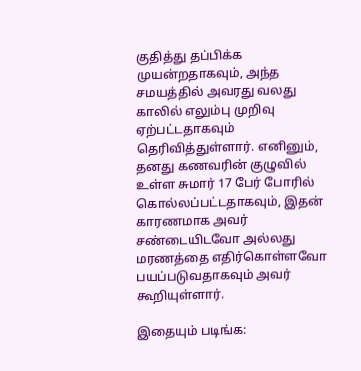குதித்து தப்பிக்க முயன்றதாகவும், அந்த சமயத்தில் அவரது வலது காலில் எலும்பு முறிவு ஏற்பட்டதாகவும் தெரிவித்துள்ளார். எனினும், தனது கணவரின் குழுவில் உள்ள சுமார் 17 பேர் போரில் கொல்லப்பட்டதாகவும், இதன் காரணமாக அவர் சண்டையிடவோ அல்லது மரணத்தை எதிர்கொள்ளவோ பயப்படுவதாகவும் அவர் கூறியுள்ளார்.

இதையும் படிங்க: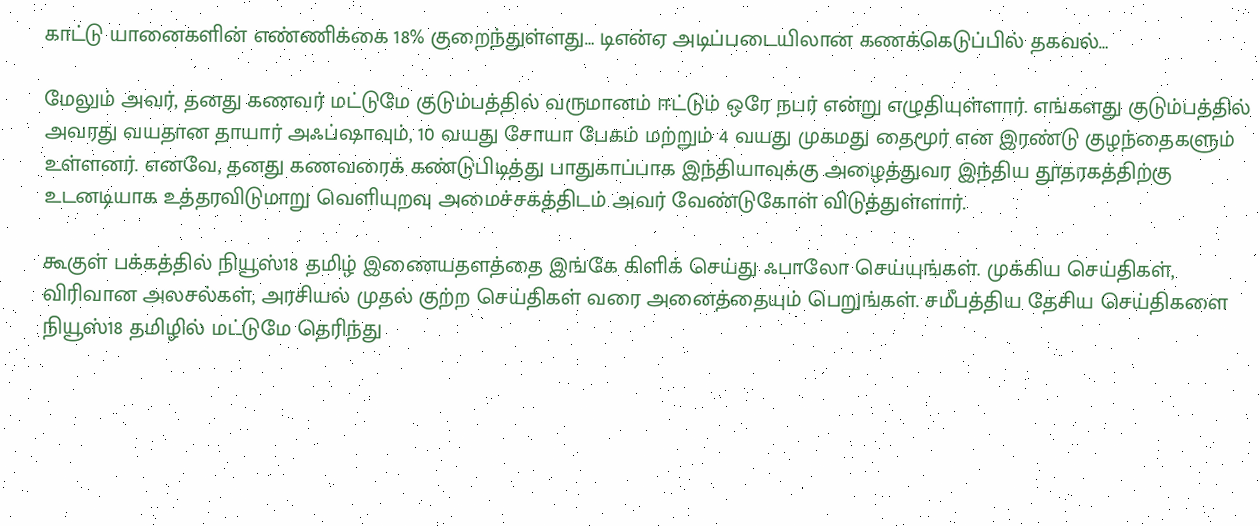காட்டு யானைகளின் எண்ணிக்கை 18% குறைந்துள்ளது… டிஎன்ஏ அடிப்படையிலான கணக்கெடுப்பில் தகவல்…

மேலும் அவர், தனது கணவர் மட்டுமே குடும்பத்தில் வருமானம் ஈட்டும் ஒரே நபர் என்று எழுதியுள்ளார். எங்களது குடும்பத்தில் அவரது வயதான தாயார் அஃப்ஷாவும், 10 வயது சோயா பேகம் மற்றும் 4 வயது முகமது தைமூர் என இரண்டு குழந்தைகளும் உள்ளனர். எனவே, தனது கணவரைக் கண்டுபிடித்து பாதுகாப்பாக இந்தியாவுக்கு அழைத்துவர இந்திய தூதரகத்திற்கு உடனடியாக உத்தரவிடுமாறு வெளியுறவு அமைச்சகத்திடம் அவர் வேண்டுகோள் விடுத்துள்ளார்.

கூகுள் பக்கத்தில் நியூஸ்18 தமிழ் இணையதளத்தை இங்கே கிளிக் செய்து ஃபாலோ செய்யுங்கள். முக்கிய செய்திகள், விரிவான அலசல்கள், அரசியல் முதல் குற்ற செய்திகள் வரை அனைத்தையும் பெறுங்கள். சமீபத்திய தேசிய செய்திகளை நியூஸ்18 தமிழில் மட்டுமே தெரிந்து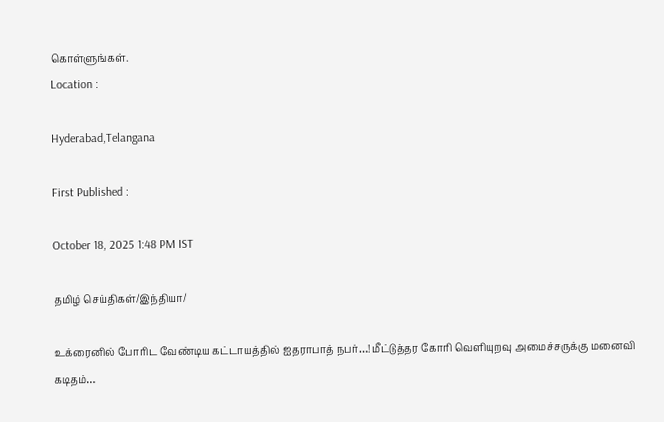கொள்ளுங்கள்.
Location :

Hyderabad,Telangana

First Published :

October 18, 2025 1:48 PM IST

தமிழ் செய்திகள்/இந்தியா/

உக்ரைனில் போரிட வேண்டிய கட்டாயத்தில் ஐதராபாத் நபர்…! மீட்டுத்தர கோரி வெளியுறவு அமைச்சருக்கு மனைவி கடிதம்…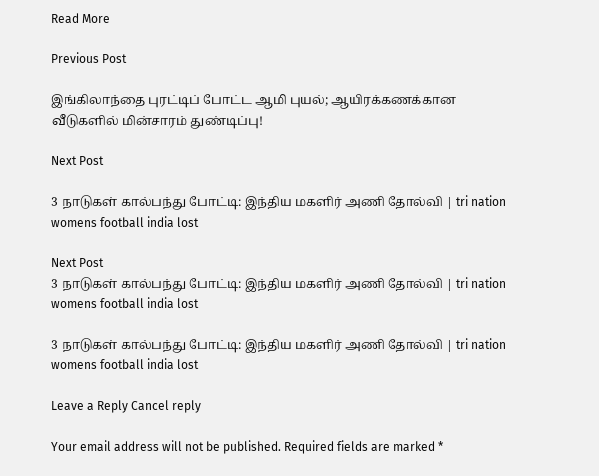Read More

Previous Post

இங்கிலாந்தை புரட்டிப் போட்ட ஆமி புயல்; ஆயிரக்கணக்கான வீடுகளில் மின்சாரம் துண்டிப்பு!

Next Post

3 நாடுகள் கால்பந்து போட்டி: இந்திய மகளிர் அணி தோல்வி | tri nation womens football india lost

Next Post
3 நாடுகள் கால்பந்து போட்டி: இந்திய மகளிர் அணி தோல்வி | tri nation womens football india lost

3 நாடுகள் கால்பந்து போட்டி: இந்திய மகளிர் அணி தோல்வி | tri nation womens football india lost

Leave a Reply Cancel reply

Your email address will not be published. Required fields are marked *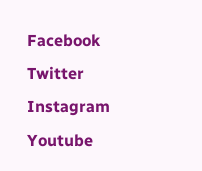Facebook Twitter Instagram Youtube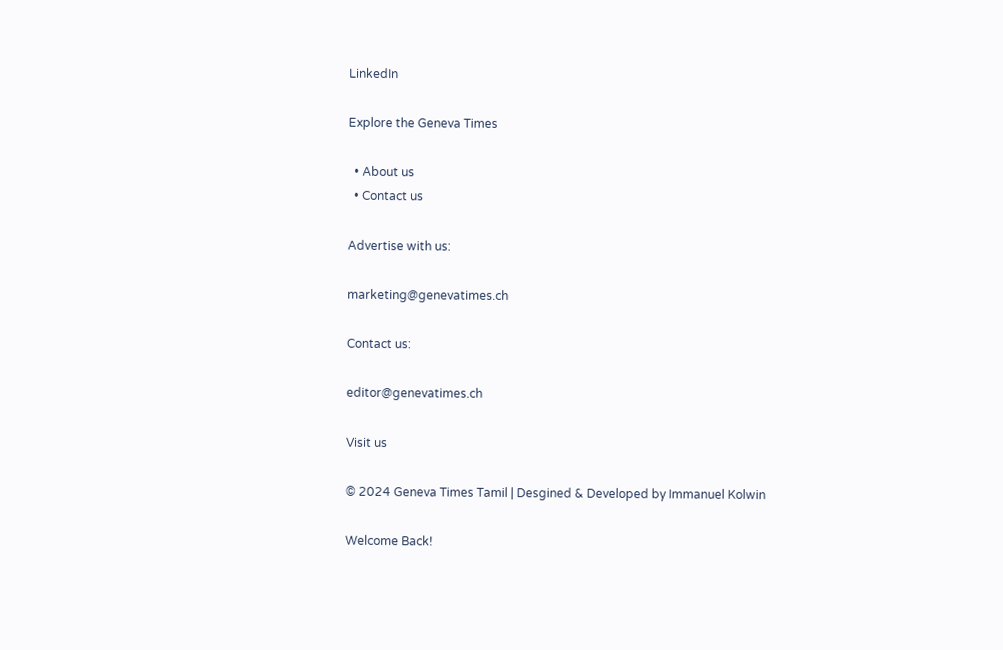LinkedIn

Explore the Geneva Times

  • About us
  • Contact us

Advertise with us:

marketing@genevatimes.ch

Contact us:

editor@genevatimes.ch

Visit us

© 2024 Geneva Times Tamil | Desgined & Developed by Immanuel Kolwin

Welcome Back!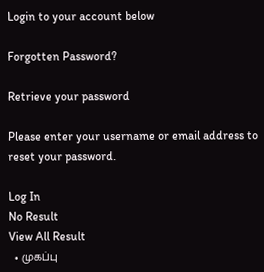Login to your account below

Forgotten Password?

Retrieve your password

Please enter your username or email address to reset your password.

Log In
No Result
View All Result
  • முகப்பு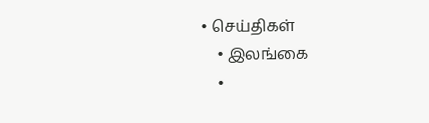• செய்திகள்
    • இலங்கை
    •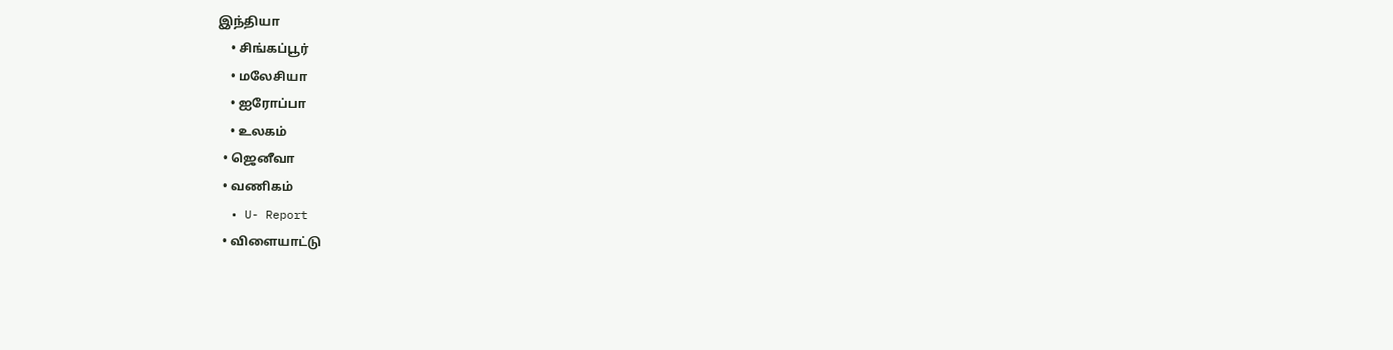இந்தியா
    • சிங்கப்பூர்
    • மலேசியா
    • ஐரோப்பா
    • உலகம்
  • ஜெனீவா
  • வணிகம்
  • U- Report
  • விளையாட்டு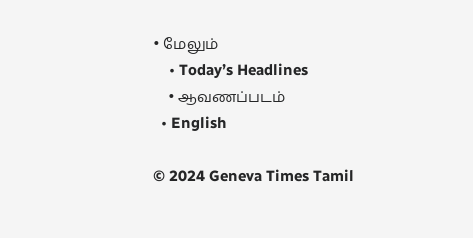• மேலும்
    • Today’s Headlines
    • ஆவணப்படம்
  • English

© 2024 Geneva Times Tamil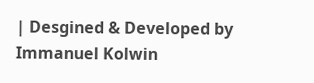| Desgined & Developed by Immanuel Kolwin